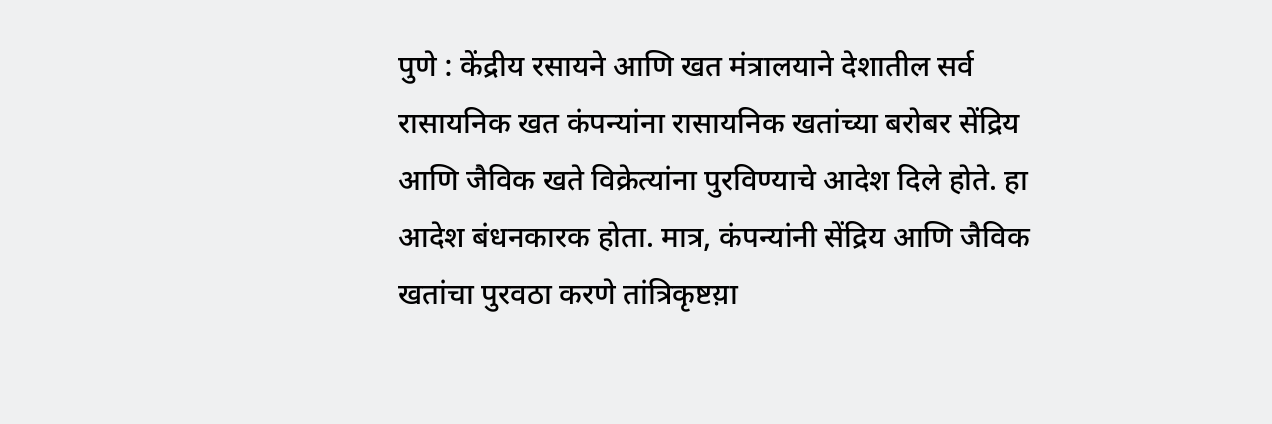पुणे : केंद्रीय रसायने आणि खत मंत्रालयाने देशातील सर्व रासायनिक खत कंपन्यांना रासायनिक खतांच्या बरोबर सेंद्रिय आणि जैविक खते विक्रेत्यांना पुरविण्याचे आदेश दिले होते. हा आदेश बंधनकारक होता. मात्र, कंपन्यांनी सेंद्रिय आणि जैविक खतांचा पुरवठा करणे तांत्रिकृष्टय़ा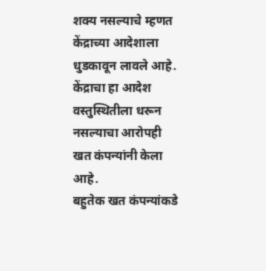शक्य नसल्याचे म्हणत केंद्राच्या आदेशाला धुडकावून लावले आहे. केंद्राचा हा आदेश वस्तुस्थितीला धरून नसल्याचा आरोपही खत कंपन्यांनी केला आहे.
बहुतेक खत कंपन्यांकडे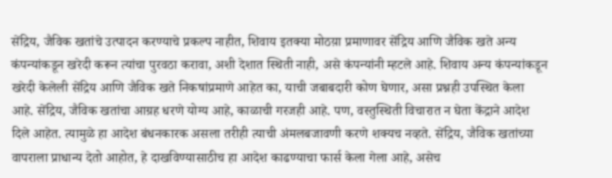सेंद्रिय, जैविक खतांचे उत्पादन करण्याचे प्रकल्प नाहीत, शिवाय इतक्या मोठय़ा प्रमाणावर सेंद्रिय आणि जैविक खते अन्य कंपन्यांकडून खरेदी करून त्यांचा पुरवठा करावा, अशी देशात स्थिती नाही, असे कंपन्यांनी म्हटले आहे. शिवाय अन्य कंपन्यांकडून खरेदी केलेली सेंद्रिय आणि जैविक खते निकषांप्रमाणे आहेत का, याची जबाबदारी कोण घेणार, असा प्रश्नही उपस्थित केला आहे. सेंद्रिय, जैविक खतांचा आग्रह धरणे योग्य आहे, काळाची गरजही आहे. पण, वस्तुस्थिती विचारात न घेता केंद्राने आदेश दिले आहेत. त्यामुळे हा आदेश बंधनकारक असला तरीही त्याची अंमलबजावणी करणे शक्यच नव्हते. सेंद्रिय, जैविक खतांच्या वापराला प्राधान्य देतो आहोत, हे दाखविण्यासाठीच हा आदेश काढण्याचा फार्स केला गेला आहे, असेच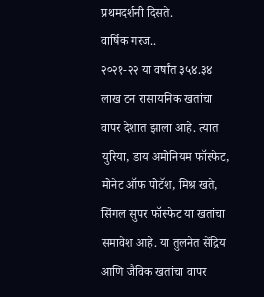प्रथमदर्शनी दिसते.
वार्षिक गरज..
२०२१-२२ या वर्षांत ३५४.३४ लाख टन रासायनिक खतांचा वापर देशात झाला आहे. त्यात युरिया, डाय अमोनियम फॉस्फेट, मोनेट ऑफ पोटॅश, मिश्र खते, सिंगल सुपर फॉस्फेट या खतांचा समावेश आहे. या तुलनेत सेंद्रिय आणि जैविक खतांचा वापर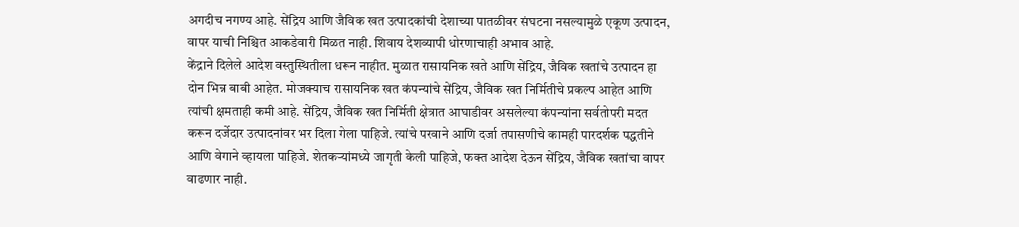अगदीच नगण्य आहे. सेंद्रिय आणि जैविक खत उत्पादकांची देशाच्या पातळीवर संघटना नसल्यामुळे एकूण उत्पादन, वापर याची निश्चित आकडेवारी मिळत नाही. शिवाय देशव्यापी धोरणाचाही अभाव आहे.
केंद्राने दिलेले आदेश वस्तुस्थितीला धरून नाहीत. मुळात रासायनिक खते आणि सेंद्रिय, जैविक खतांचे उत्पादन हा दोन भिन्न बाबी आहेत. मोजक्याच रासायनिक खत कंपन्यांचे सेंद्रिय, जैविक खत निर्मितीचे प्रकल्प आहेत आणि त्यांची क्षमताही कमी आहे. सेंद्रिय, जैविक खत निर्मिती क्षेत्रात आघाडीवर असलेल्या कंपन्यांना सर्वतोपरी मदत करून दर्जेदार उत्पादनांवर भर दिला गेला पाहिजे. त्यांचे परवाने आणि दर्जा तपासणीचे कामही पारदर्शक पद्धतीने आणि वेगाने व्हायला पाहिजे. शेतकऱ्यांमध्ये जागृती केली पाहिजे, फक्त आदेश देऊन सेंद्रिय, जैविक खतांचा वापर वाढणार नाही.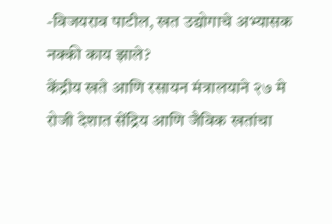-विजयराव पाटील, खत उद्योगाचे अभ्यासक
नक्की काय झाले?
केंद्रीय खते आणि रसायन मंत्रालयाने २७ मे रोजी देशात सेंद्रिय आणि जैविक खतांचा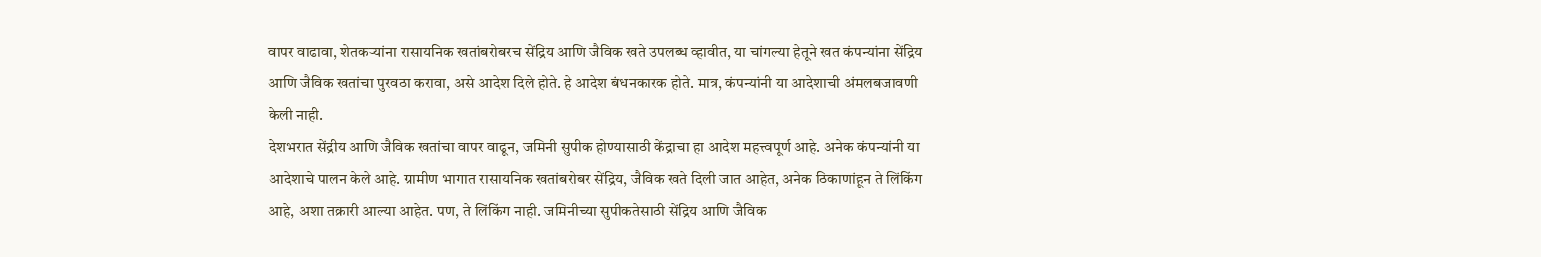वापर वाढावा, शेतकऱ्यांना रासायनिक खतांबरोबरच सेंद्रिय आणि जैविक खते उपलब्ध व्हावीत, या चांगल्या हेतूने खत कंपन्यांना सेंद्रिय आणि जैविक खतांचा पुरवठा करावा, असे आदेश दिले होते. हे आदेश बंधनकारक होते. मात्र, कंपन्यांनी या आदेशाची अंमलबजावणी केली नाही.
देशभरात सेंद्रीय आणि जैविक खतांचा वापर वाढून, जमिनी सुपीक होण्यासाठी केंद्राचा हा आदेश महत्त्वपूर्ण आहे. अनेक कंपन्यांनी या आदेशाचे पालन केले आहे. ग्रामीण भागात रासायनिक खतांबरोबर सेंद्रिय, जैविक खते दिली जात आहेत, अनेक ठिकाणांहून ते लिंकिंग आहे, अशा तक्रारी आल्या आहेत. पण, ते लिंकिंग नाही. जमिनीच्या सुपीकतेसाठी सेंद्रिय आणि जैविक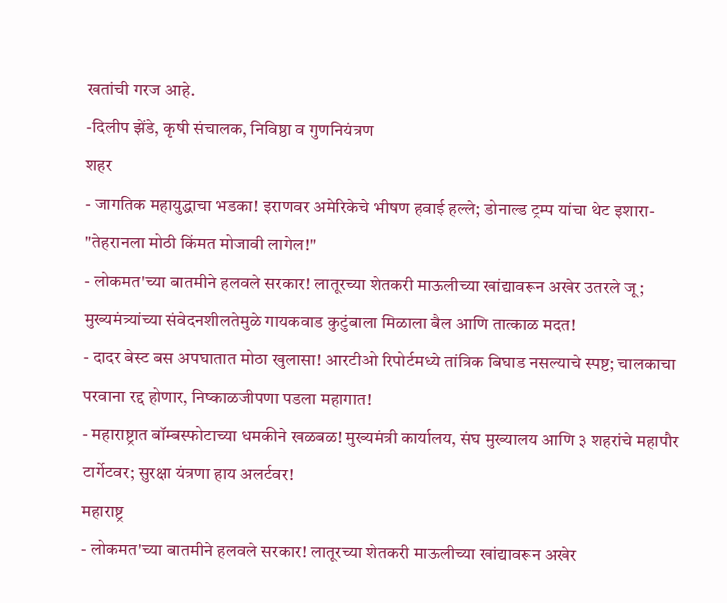खतांची गरज आहे.
-दिलीप झेंडे, कृषी संचालक, निविष्ठा व गुणनियंत्रण
शहर
- जागतिक महायुद्धाचा भडका! इराणवर अमेरिकेचे भीषण हवाई हल्ले; डोनाल्ड ट्रम्प यांचा थेट इशारा- "तेहरानला मोठी किंमत मोजावी लागेल!"
- लोकमत'च्या बातमीने हलवले सरकार! लातूरच्या शेतकरी माऊलीच्या खांद्यावरून अखेर उतरले जू; मुख्यमंत्र्यांच्या संवेदनशीलतेमुळे गायकवाड कुटुंबाला मिळाला बैल आणि तात्काळ मदत!
- दादर बेस्ट बस अपघातात मोठा खुलासा! आरटीओ रिपोर्टमध्ये तांत्रिक बिघाड नसल्याचे स्पष्ट; चालकाचा परवाना रद्द होणार, निष्काळजीपणा पडला महागात!
- महाराष्ट्रात बॉम्बस्फोटाच्या धमकीने खळबळ! मुख्यमंत्री कार्यालय, संघ मुख्यालय आणि ३ शहरांचे महापौर टार्गेटवर; सुरक्षा यंत्रणा हाय अलर्टवर!
महाराष्ट्र
- लोकमत'च्या बातमीने हलवले सरकार! लातूरच्या शेतकरी माऊलीच्या खांद्यावरून अखेर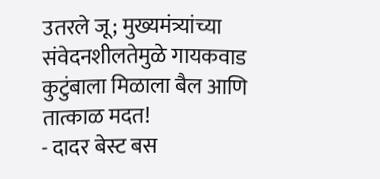उतरले जू; मुख्यमंत्र्यांच्या संवेदनशीलतेमुळे गायकवाड कुटुंबाला मिळाला बैल आणि तात्काळ मदत!
- दादर बेस्ट बस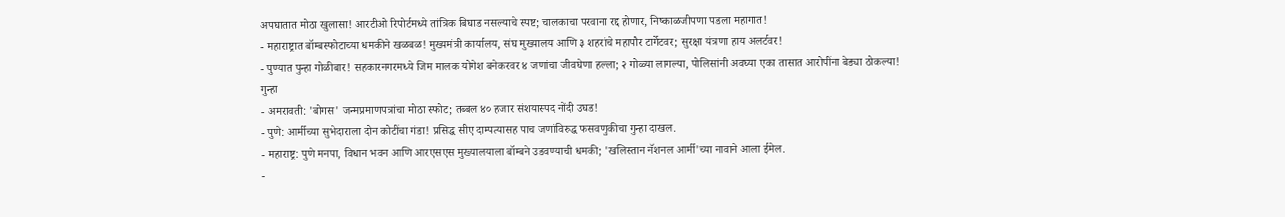अपघातात मोठा खुलासा! आरटीओ रिपोर्टमध्ये तांत्रिक बिघाड नसल्याचे स्पष्ट; चालकाचा परवाना रद्द होणार, निष्काळजीपणा पडला महागात!
- महाराष्ट्रात बॉम्बस्फोटाच्या धमकीने खळबळ! मुख्यमंत्री कार्यालय, संघ मुख्यालय आणि ३ शहरांचे महापौर टार्गेटवर; सुरक्षा यंत्रणा हाय अलर्टवर!
- पुण्यात पुन्हा गोळीबार! सहकारनगरमध्ये जिम मालक योगेश बनेकरवर ४ जणांचा जीवघेणा हल्ला; २ गोळ्या लागल्या, पोलिसांनी अवघ्या एका तासात आरोपींना बेड्या ठोकल्या!
गुन्हा
- अमरावती: 'बोगस' जन्मप्रमाणपत्रांचा मोठा स्फोट; तब्बल ४० हजार संशयास्पद नोंदी उघड!
- पुणे: आर्मीच्या सुभेदाराला दोन कोटींचा गंडा! प्रसिद्ध सीए दाम्पत्यासह पाच जणांविरुद्ध फसवणुकीचा गुन्हा दाखल.
- महाराष्ट्र: पुणे मनपा, विधान भवन आणि आरएसएस मुख्यालयाला बॉम्बने उडवण्याची धमकी; 'खलिस्तान नॅशनल आर्मी'च्या नावाने आला ईमेल.
-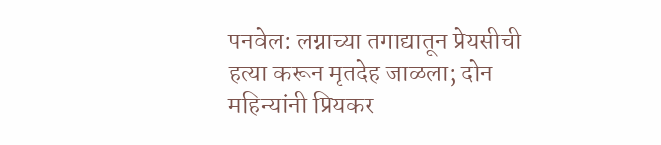पनवेल: लग्नाच्या तगाद्यातून प्रेयसीची हत्या करून मृतदेह जाळला; दोन महिन्यांनी प्रियकर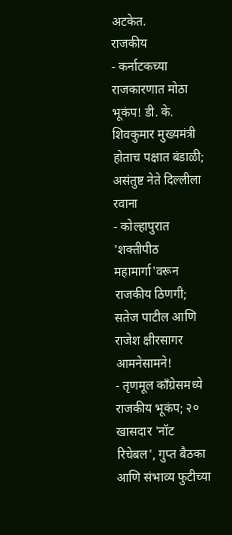अटकेत.
राजकीय
- कर्नाटकच्या राजकारणात मोठा भूकंप! डी. के. शिवकुमार मुख्यमंत्री होताच पक्षात बंडाळी; असंतुष्ट नेते दिल्लीला रवाना
- कोल्हापुरात 'शक्तीपीठ महामार्गा'वरून राजकीय ठिणगी; सतेज पाटील आणि राजेश क्षीरसागर आमनेसामने!
- तृणमूल काँग्रेसमध्ये राजकीय भूकंप; २० खासदार 'नॉट रिचेबल', गुप्त बैठका आणि संभाव्य फुटीच्या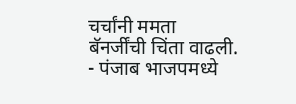चर्चांनी ममता बॅनर्जींची चिंता वाढली.
- पंजाब भाजपमध्ये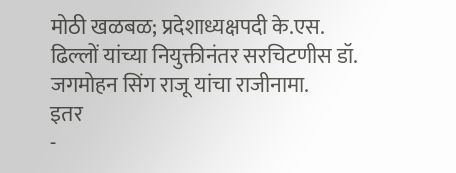मोठी खळबळ; प्रदेशाध्यक्षपदी के.एस. ढिल्लों यांच्या नियुक्तीनंतर सरचिटणीस डॉ. जगमोहन सिंग राजू यांचा राजीनामा.
इतर
-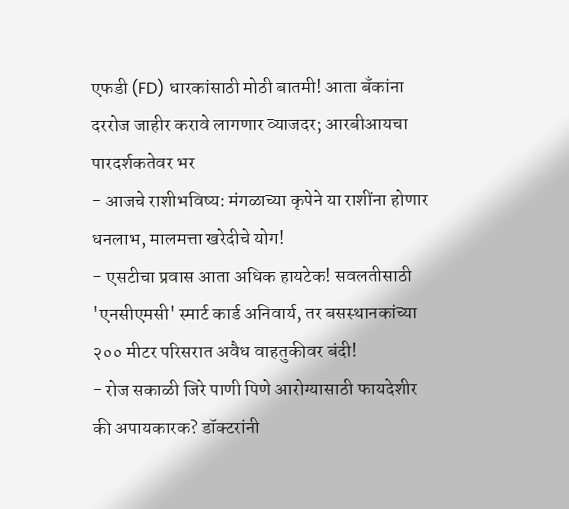एफडी (FD) धारकांसाठी मोठी बातमी! आता बँकांना दररोज जाहीर करावे लागणार व्याजदर; आरबीआयचा पारदर्शकतेवर भर
- आजचे राशीभविष्य: मंगळाच्या कृपेने या राशींना होणार धनलाभ, मालमत्ता खरेदीचे योग!
- एसटीचा प्रवास आता अधिक हायटेक! सवलतीसाठी 'एनसीएमसी' स्मार्ट कार्ड अनिवार्य, तर बसस्थानकांच्या २०० मीटर परिसरात अवैध वाहतुकीवर बंदी!
- रोज सकाळी जिरे पाणी पिणे आरोग्यासाठी फायदेशीर की अपायकारक? डॉक्टरांनी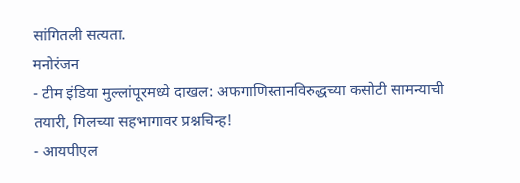सांगितली सत्यता.
मनोरंजन
- टीम इंडिया मुल्लांपूरमध्ये दाखल: अफगाणिस्तानविरुद्धच्या कसोटी सामन्याची तयारी, गिलच्या सहभागावर प्रश्नचिन्ह!
- आयपीएल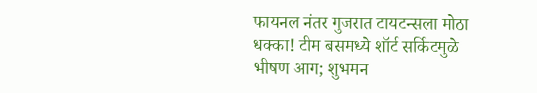फायनल नंतर गुजरात टायटन्सला मोठा धक्का! टीम बसमध्ये शॉर्ट सर्किटमुळे भीषण आग; शुभमन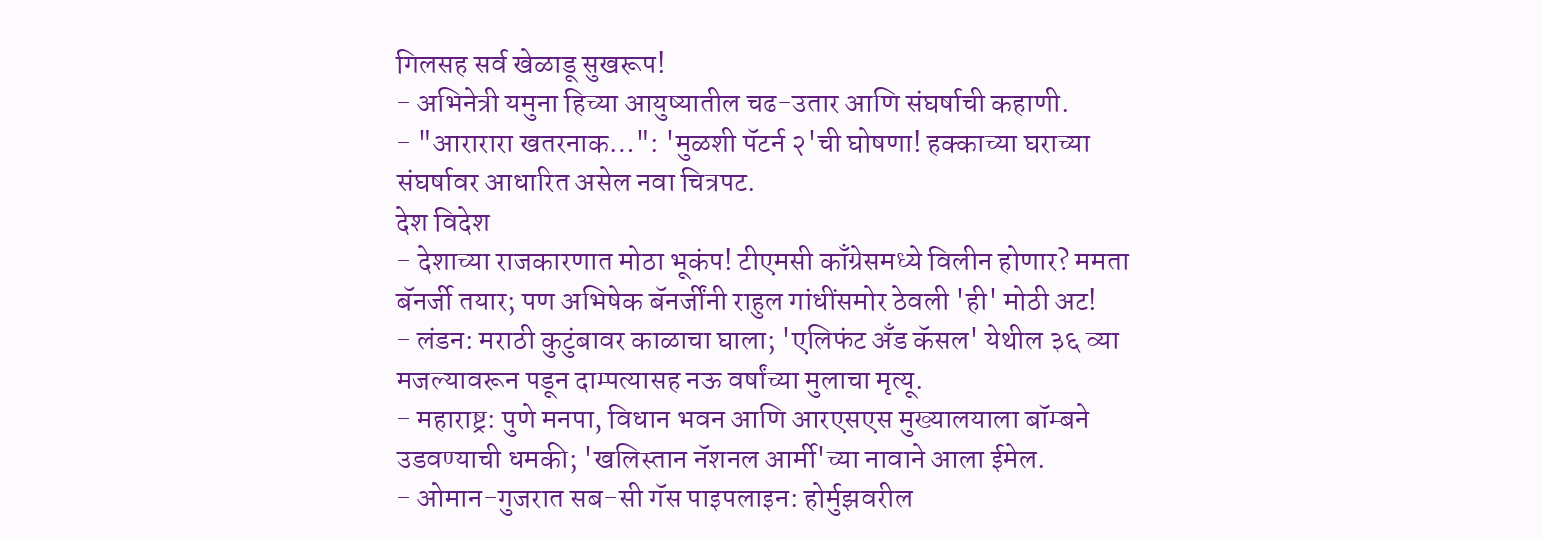गिलसह सर्व खेळाडू सुखरूप!
- अभिनेत्री यमुना हिच्या आयुष्यातील चढ-उतार आणि संघर्षाची कहाणी.
- "आरारारा खतरनाक…": 'मुळशी पॅटर्न २'ची घोषणा! हक्काच्या घराच्या संघर्षावर आधारित असेल नवा चित्रपट.
देश विदेश
- देशाच्या राजकारणात मोठा भूकंप! टीएमसी काँग्रेसमध्ये विलीन होणार? ममता बॅनर्जी तयार; पण अभिषेक बॅनर्जींनी राहुल गांधींसमोर ठेवली 'ही' मोठी अट!
- लंडन: मराठी कुटुंबावर काळाचा घाला; 'एलिफंट अँड कॅसल' येथील ३६ व्या मजल्यावरून पडून दाम्पत्यासह नऊ वर्षांच्या मुलाचा मृत्यू.
- महाराष्ट्र: पुणे मनपा, विधान भवन आणि आरएसएस मुख्यालयाला बॉम्बने उडवण्याची धमकी; 'खलिस्तान नॅशनल आर्मी'च्या नावाने आला ईमेल.
- ओमान-गुजरात सब-सी गॅस पाइपलाइन: होर्मुझवरील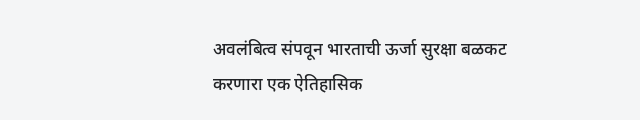अवलंबित्व संपवून भारताची ऊर्जा सुरक्षा बळकट करणारा एक ऐतिहासिक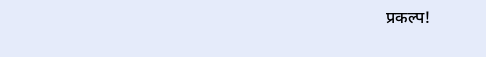प्रकल्प!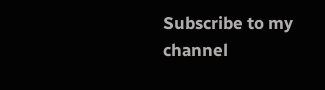Subscribe to my channel